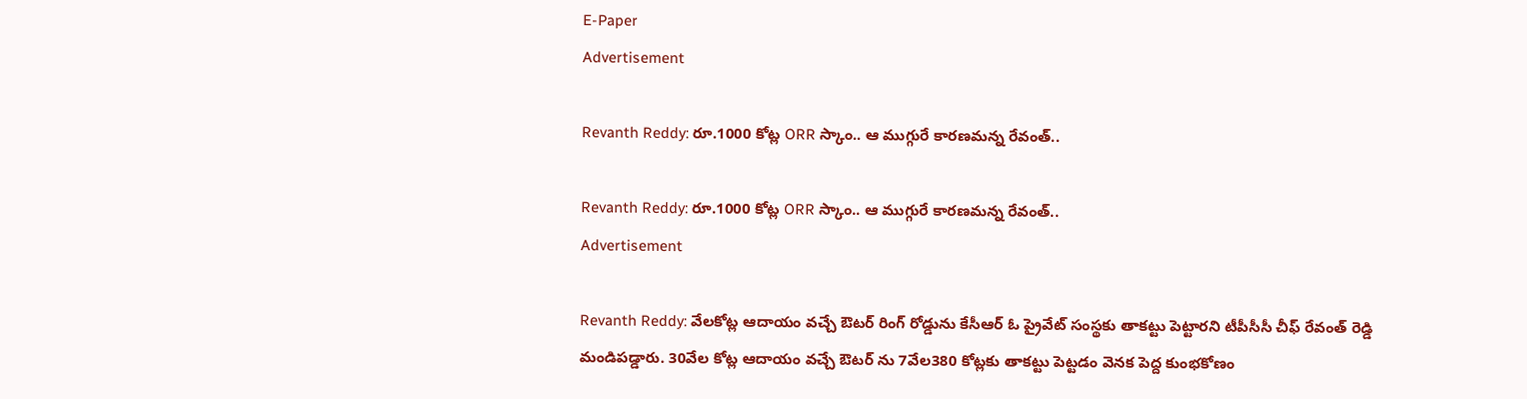E-Paper
Advertisement

Revanth Reddy: రూ.1000 కోట్ల ORR స్కాం.. ఆ ముగ్గురే కారణమన్న రేవంత్..

Revanth Reddy: రూ.1000 కోట్ల ORR స్కాం.. ఆ ముగ్గురే కారణమన్న రేవంత్..
Advertisement

Revanth Reddy: వేలకోట్ల ఆదాయం వచ్చే ఔటర్‌ రింగ్‌ రోడ్డును కేసీఆర్‌ ఓ ప్రైవేట్‌ సంస్థకు తాకట్టు పెట్టారని టీపీసీసీ చీఫ్‌ రేవంత్‌ రెడ్డి మండిపడ్డారు. 30వేల కోట్ల ఆదాయం వచ్చే ఔటర్‌ ను 7వేల380 కోట్లకు తాకట్టు పెట్టడం వెనక పెద్ద కుంభకోణం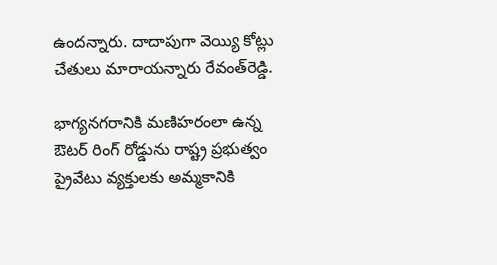ఉందన్నారు. దాదాపుగా వెయ్యి కోట్లు చేతులు మారాయన్నారు రేవంత్‌రెడ్డి.

భాగ్యనగరానికి మణిహరంలా ఉన్న ఔటర్‌ రింగ్‌ రోడ్డును రాష్ట్ర ప్రభుత్వం ప్రైవేటు వ్యక్తులకు అమ్మకానికి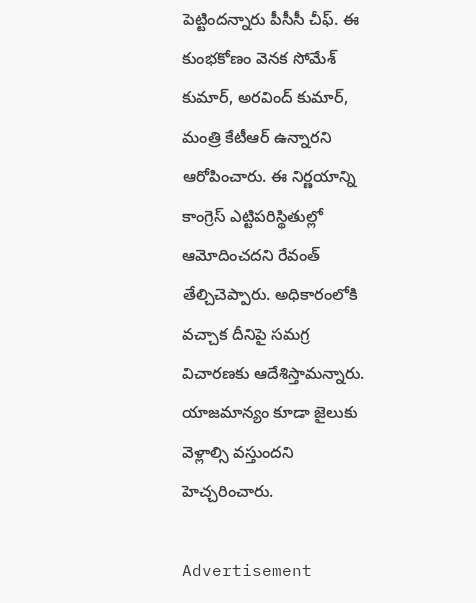పెట్టిందన్నారు పీసీసీ చీఫ్. ఈ కుంభకోణం వెనక సోమేశ్‌ కుమార్‌, అరవింద్‌ కుమార్‌, మంత్రి కేటీఆర్‌ ఉన్నారని ఆరోపించారు. ఈ నిర్ణయాన్ని కాంగ్రెస్‌ ఎట్టిపరిస్థితుల్లో ఆమోదించదని రేవంత్‌ తేల్చిచెప్పారు. అధికారంలోకి వచ్చాక దీనిపై సమగ్ర విచారణకు ఆదేశిస్తామన్నారు. యాజమాన్యం కూడా జైలుకు వెళ్లాల్సి వస్తుందని హెచ్చరించారు.

Advertisement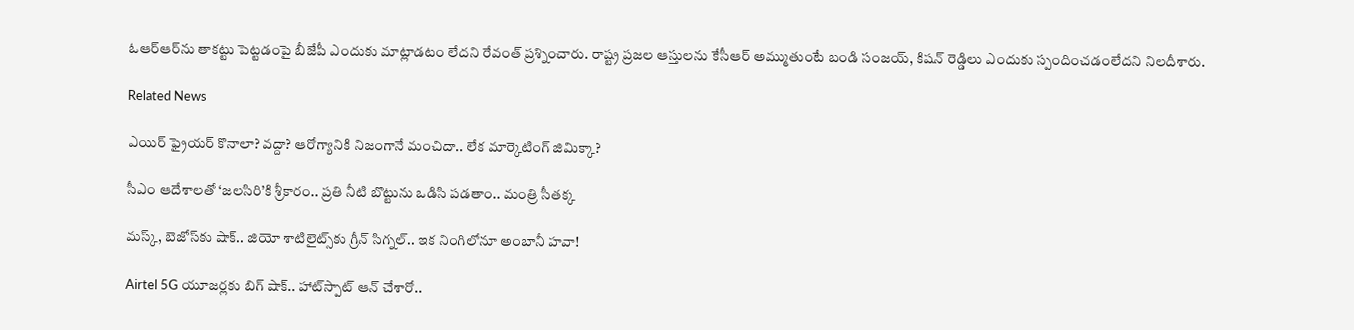ఓఆర్ఆర్‌ను తాకట్టు పెట్టడంపై బీజేపీ ఎందుకు మాట్లాడటం లేదని రేవంత్ ప్రశ్నించారు. రాష్ట్ర ప్రజల ఆస్తులను కేసీఆర్ అమ్ముతుంటే బండి సంజయ్‌, కిషన్ రెడ్డిలు ఎందుకు స్పందించడంలేదని నిలదీశారు.

Related News

ఎయిర్ ఫ్రైయర్ కొనాలా? వద్దా? ఆరోగ్యానికి నిజంగానే మంచిదా.. లేక మార్కెటింగ్ జిమిక్కా?

సీఎం ఆదేశాలతో ‘జలసిరి’కి శ్రీకారం.. ప్రతి నీటి బొట్టును ఒడిసి పడతాం.. మంత్రి సీతక్క

మస్క్, బెజోస్‌కు షాక్.. జియో శాటిలైట్స్‌కు గ్రీన్ సిగ్నల్.. ఇక నింగిలోనూ అంబానీ హవా!

Airtel 5G యూజర్లకు బిగ్ షాక్.. హాట్‌స్పాట్ ఆన్ చేశారో..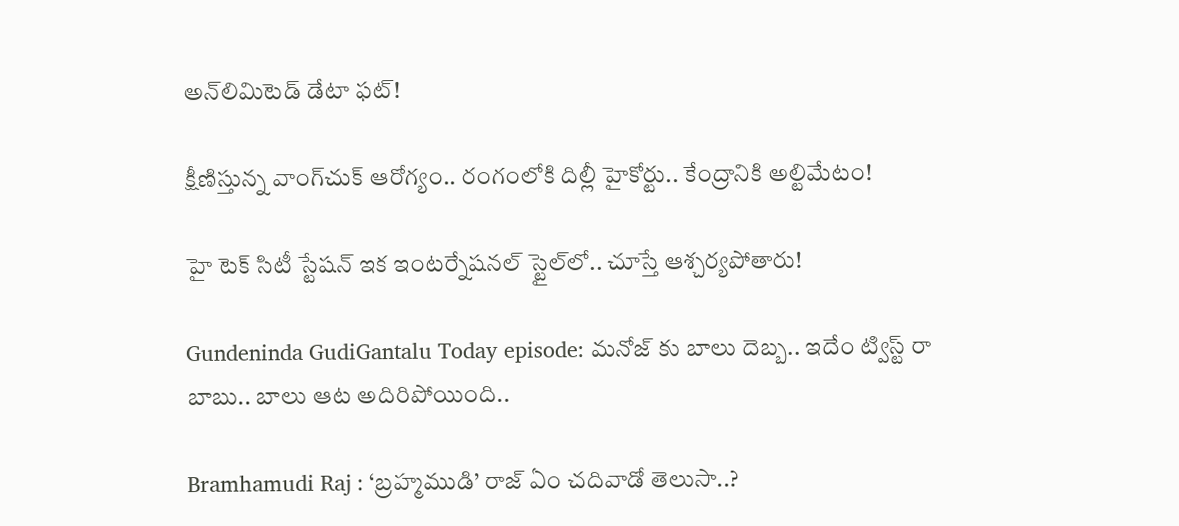అన్‌లిమిటెడ్ డేటా ఫట్!

క్షీణిస్తున్న వాంగ్‌చుక్ ఆరోగ్యం.. రంగంలోకి దిల్లీ హైకోర్టు.. కేంద్రానికి అల్టిమేటం!

హై టెక్ సిటీ స్టేషన్ ఇక ఇంటర్నేషనల్ స్టైల్‌లో.. చూస్తే ఆశ్చర్యపోతారు!

Gundeninda GudiGantalu Today episode: మనోజ్ కు బాలు దెబ్బ.. ఇదేం ట్విస్ట్ రా బాబు.. బాలు ఆట అదిరిపోయింది..

Bramhamudi Raj : ‘బ్రహ్మముడి’ రాజ్ ఏం చదివాడో తెలుసా..?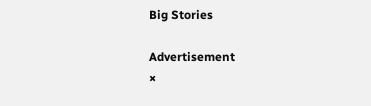Big Stories

Advertisement
×